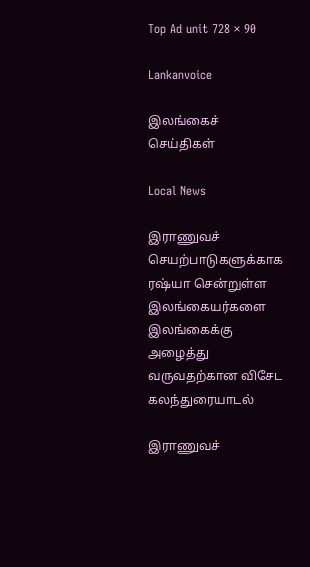Top Ad unit 728 × 90

Lankanvoice

இலங்கைச் செய்திகள்

Local News

இராணுவச் செயற்பாடுகளுக்காக ரஷ்யா சென்றுள்ள இலங்கையர்களை இலங்கைக்கு அழைத்து வருவதற்கான விசேட கலந்துரையாடல்

இராணுவச்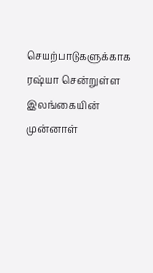செயற்பாடுகளுக்காக ரஷ்யா சென்றுள்ள இலங்கையின் முன்னாள்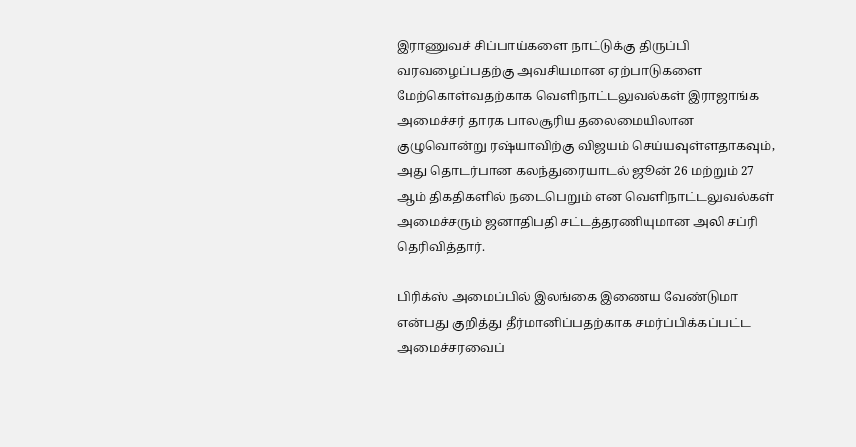இராணுவச் சிப்பாய்களை நாட்டுக்கு திருப்பி வரவழைப்பதற்கு அவசியமான ஏற்பாடுகளை மேற்கொள்வதற்காக வெளிநாட்டலுவல்கள் இராஜாங்க அமைச்சர் தாரக பாலசூரிய தலைமையிலான குழுவொன்று ரஷ்யாவிற்கு விஜயம் செய்யவுள்ளதாகவும், அது தொடர்பான கலந்துரையாடல் ஜூன் 26 மற்றும் 27 ஆம் திகதிகளில் நடைபெறும் என வெளிநாட்டலுவல்கள் அமைச்சரும் ஜனாதிபதி சட்டத்தரணியுமான அலி சப்ரி தெரிவித்தார்.

பிரிக்ஸ் அமைப்பில் இலங்கை இணைய வேண்டுமா என்பது குறித்து தீர்மானிப்பதற்காக சமர்ப்பிக்கப்பட்ட அமைச்சரவைப்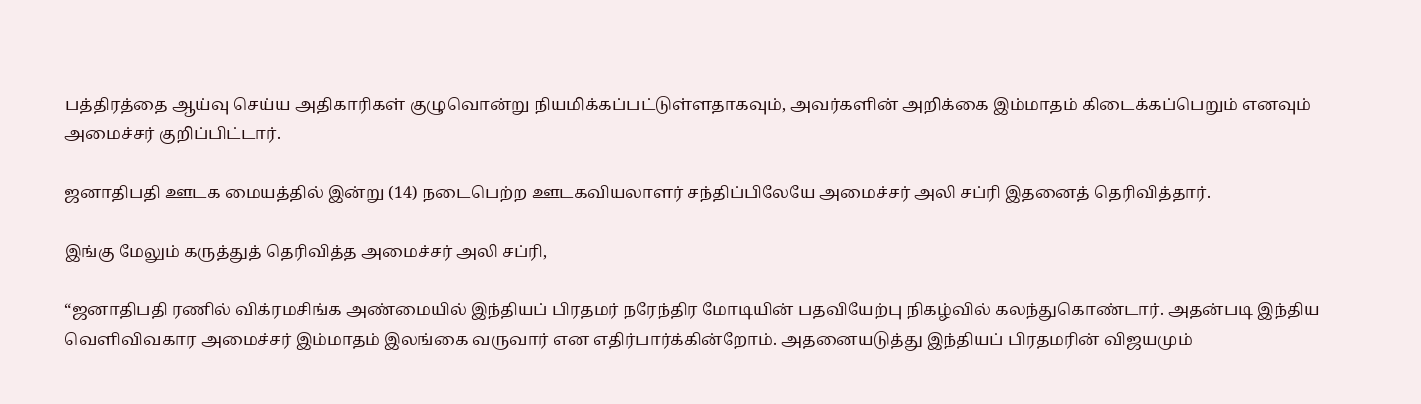பத்திரத்தை ஆய்வு செய்ய அதிகாரிகள் குழுவொன்று நியமிக்கப்பட்டுள்ளதாகவும், அவர்களின் அறிக்கை இம்மாதம் கிடைக்கப்பெறும் எனவும் அமைச்சர் குறிப்பிட்டார்.

ஜனாதிபதி ஊடக மையத்தில் இன்று (14) நடைபெற்ற ஊடகவியலாளர் சந்திப்பிலேயே அமைச்சர் அலி சப்ரி இதனைத் தெரிவித்தார்.

இங்கு மேலும் கருத்துத் தெரிவித்த அமைச்சர் அலி சப்ரி,

“ஜனாதிபதி ரணில் விக்ரமசிங்க அண்மையில் இந்தியப் பிரதமர் நரேந்திர மோடியின் பதவியேற்பு நிகழ்வில் கலந்துகொண்டார். அதன்படி இந்திய வெளிவிவகார அமைச்சர் இம்மாதம் இலங்கை வருவார் என எதிர்பார்க்கின்றோம். அதனையடுத்து இந்தியப் பிரதமரின் விஜயமும்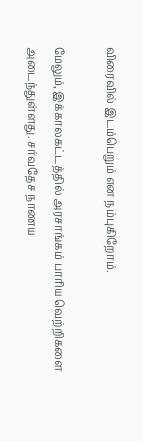விரைவில் இடம்பெறும் என நம்புகிறோம்.

மேலும், இக்காலகட்டத்தில் அரசாங்கம் பாரிய வெற்றிகளை அடைந்துள்ளது. சர்வதேச நாணய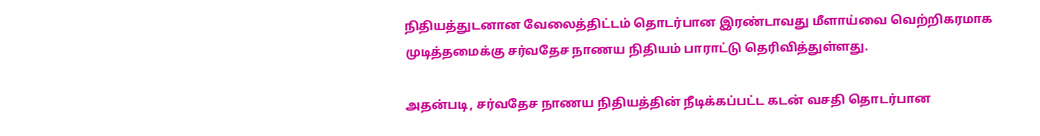நிதியத்துடனான வேலைத்திட்டம் தொடர்பான இரண்டாவது மீளாய்வை வெற்றிகரமாக முடித்தமைக்கு சர்வதேச நாணய நிதியம் பாராட்டு தெரிவித்துள்ளது.

அதன்படி, சர்வதேச நாணய நிதியத்தின் நீடிக்கப்பட்ட கடன் வசதி தொடர்பான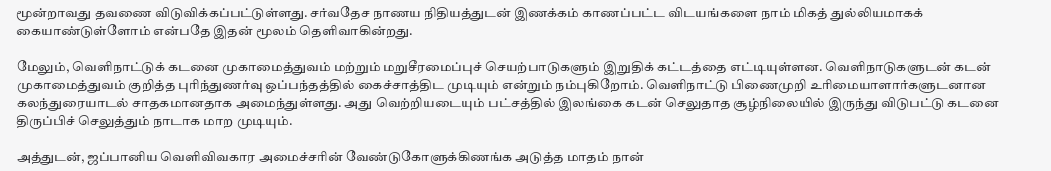மூன்றாவது தவணை விடுவிக்கப்பட்டுள்ளது. சர்வதேச நாணய நிதியத்துடன் இணக்கம் காணப்பட்ட விடயங்களை நாம் மிகத் துல்லியமாகக் கையாண்டுள்ளோம் என்பதே இதன் மூலம் தெளிவாகின்றது.

மேலும், வெளிநாட்டுக் கடனை முகாமைத்துவம் மற்றும் மறுசீரமைப்புச் செயற்பாடுகளும் இறுதிக் கட்டத்தை எட்டியுள்ளன. வெளிநாடுகளுடன் கடன் முகாமைத்துவம் குறித்த புரிந்துணர்வு ஒப்பந்தத்தில் கைச்சாத்திட முடியும் என்றும் நம்புகிறோம். வெளிநாட்டு பிணைமுறி உரிமையாளார்களுடனான கலந்துரையாடல் சாதகமானதாக அமைந்துள்ளது. அது வெற்றியடையும் பட்சத்தில் இலங்கை கடன் செலுதாத சூழ்நிலையில் இருந்து விடுபட்டு கடனை திருப்பிச் செலுத்தும் நாடாக மாற முடியும்.

அத்துடன், ஜப்பானிய வெளிவிவகார அமைச்சரின் வேண்டுகோளுக்கிணங்க அடுத்த மாதம் நான்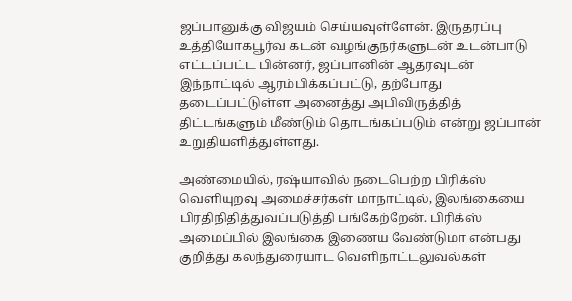ஜப்பானுக்கு விஜயம் செய்யவுள்ளேன். இருதரப்பு உத்தியோகபூர்வ கடன் வழங்குநர்களுடன் உடன்பாடு எட்டப்பட்ட பின்னர், ஜப்பானின் ஆதரவுடன் இந்நாட்டில் ஆரம்பிக்கப்பட்டு, தற்போது தடைப்பட்டுள்ள அனைத்து அபிவிருத்தித் திட்டங்களும் மீண்டும் தொடங்கப்படும் என்று ஜப்பான் உறுதியளித்துள்ளது.

அண்மையில், ரஷ்யாவில் நடைபெற்ற பிரிக்ஸ் வெளியுறவு அமைச்சர்கள் மாநாட்டில், இலங்கையை பிரதிநிதித்துவப்படுத்தி பங்கேற்றேன். பிரிக்ஸ் அமைப்பில் இலங்கை இணைய வேண்டுமா என்பது குறித்து கலந்துரையாட வெளிநாட்டலுவல்கள்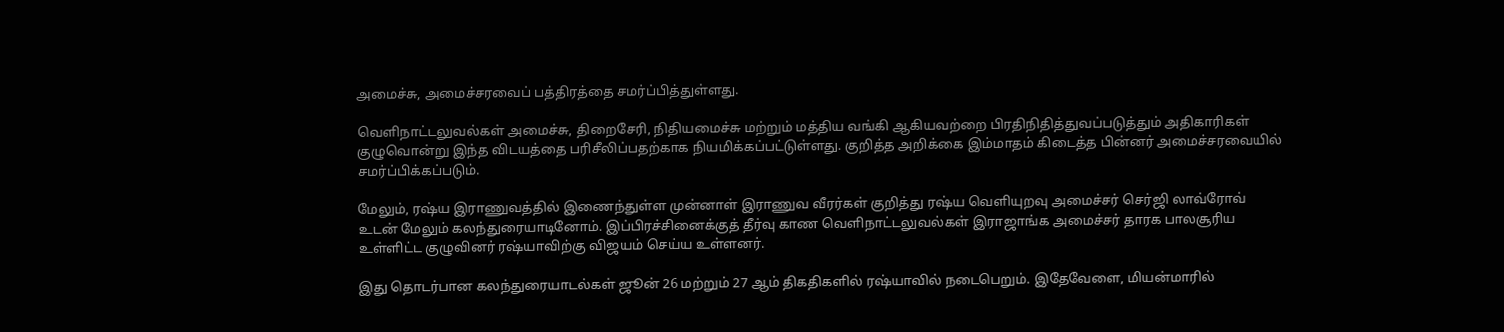அமைச்சு, அமைச்சரவைப் பத்திரத்தை சமர்ப்பித்துள்ளது.

வெளிநாட்டலுவல்கள் அமைச்சு, திறைசேரி, நிதியமைச்சு மற்றும் மத்திய வங்கி ஆகியவற்றை பிரதிநிதித்துவப்படுத்தும் அதிகாரிகள் குழுவொன்று இந்த விடயத்தை பரிசீலிப்பதற்காக நியமிக்கப்பட்டுள்ளது. குறித்த அறிக்கை இம்மாதம் கிடைத்த பின்னர் அமைச்சரவையில் சமர்ப்பிக்கப்படும்.

மேலும், ரஷ்ய இராணுவத்தில் இணைந்துள்ள முன்னாள் இராணுவ வீரர்கள் குறித்து ரஷ்ய வெளியுறவு அமைச்சர் செர்ஜி லாவ்ரோவ் உடன் மேலும் கலந்துரையாடினோம். இப்பிரச்சினைக்குத் தீர்வு காண வெளிநாட்டலுவல்கள் இராஜாங்க அமைச்சர் தாரக பாலசூரிய உள்ளிட்ட குழுவினர் ரஷ்யாவிற்கு விஜயம் செய்ய உள்ளனர்.

இது தொடர்பான கலந்துரையாடல்கள் ஜூன் 26 மற்றும் 27 ஆம் திகதிகளில் ரஷ்யாவில் நடைபெறும். இதேவேளை, மியன்மாரில்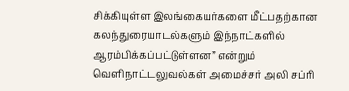சிக்கியுள்ள இலங்கையர்களை மீட்பதற்கான கலந்துரையாடல்களும் இந்நாட்களில் ஆரம்பிக்கப்பட்டுள்ளன” என்றும் வெளிநாட்டலுவல்கள் அமைச்சர் அலி சப்ரி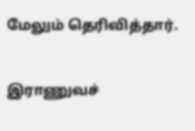மேலும் தெரிவித்தார்.


இராணுவச்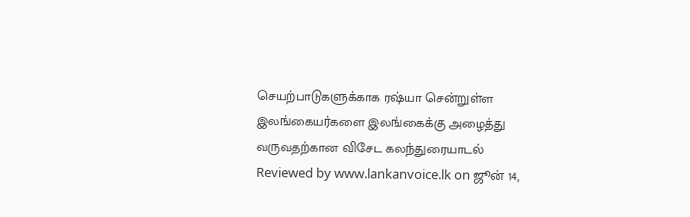செயற்பாடுகளுக்காக ரஷ்யா சென்றுள்ள இலங்கையர்களை இலங்கைக்கு அழைத்து வருவதற்கான விசேட கலந்துரையாடல் Reviewed by www.lankanvoice.lk on ஜூன் 14,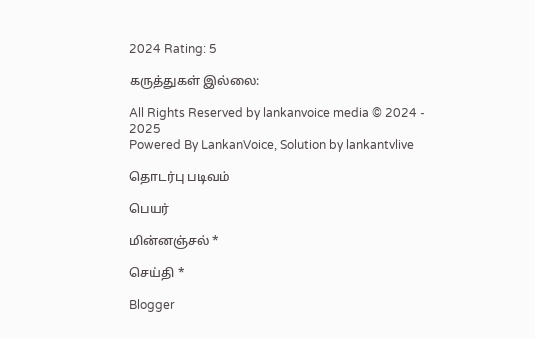2024 Rating: 5

கருத்துகள் இல்லை:

All Rights Reserved by lankanvoice media © 2024 - 2025
Powered By LankanVoice, Solution by lankantvlive

தொடர்பு படிவம்

பெயர்

மின்னஞ்சல் *

செய்தி *

Blogger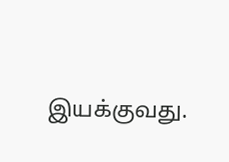இயக்குவது.